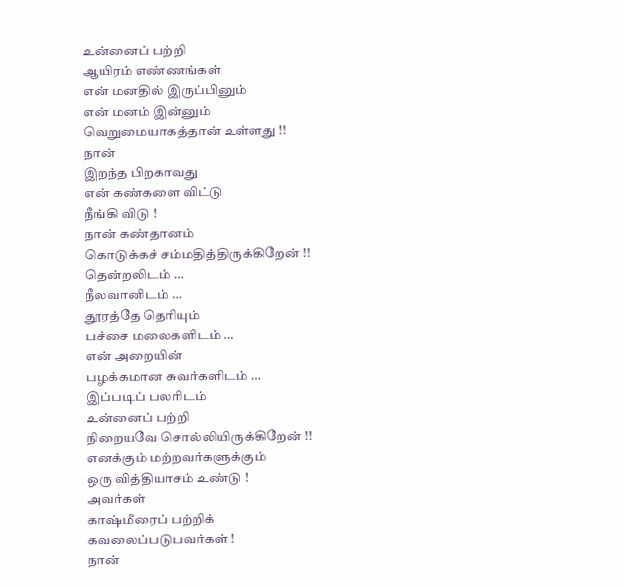உன்னைப் பற்றி
ஆயிரம் எண்ணங்கள்
என் மனதில் இருப்பினும்
என் மனம் இன்னும்
வெறுமையாகத்தான் உள்ளது !!
நான்
இறந்த பிறகாவது
என் கண்களை விட்டு
நீங்கி விடு !
நான் கண்தானம்
கொடுக்கச் சம்மதித்திருக்கிறேன் !!
தென்றலிடம் …
நீலவானிடம் …
தூரத்தே தெரியும்
பச்சை மலைகளிடம் …
என் அறையின்
பழக்கமான சுவர்களிடம் …
இப்படிப் பலரிடம்
உன்னைப் பற்றி
நிறையவே சொல்லியிருக்கிறேன் !!
எனக்கும் மற்றவர்களுக்கும்
ஒரு வித்தியாசம் உண்டு !
அவர்கள்
காஷ்மீரைப் பற்றிக்
கவலைப்படுபவர்கள் !
நான்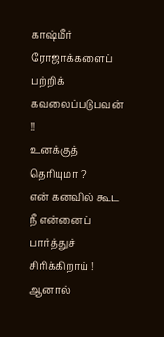காஷ்மீர் ரோஜாக்களைப்
பற்றிக் கவலைப்படுபவன் !!
உனக்குத் தெரியுமா ?
என் கனவில் கூட
நீ என்னைப் பார்த்துச்
சிரிக்கிறாய் !
ஆனால்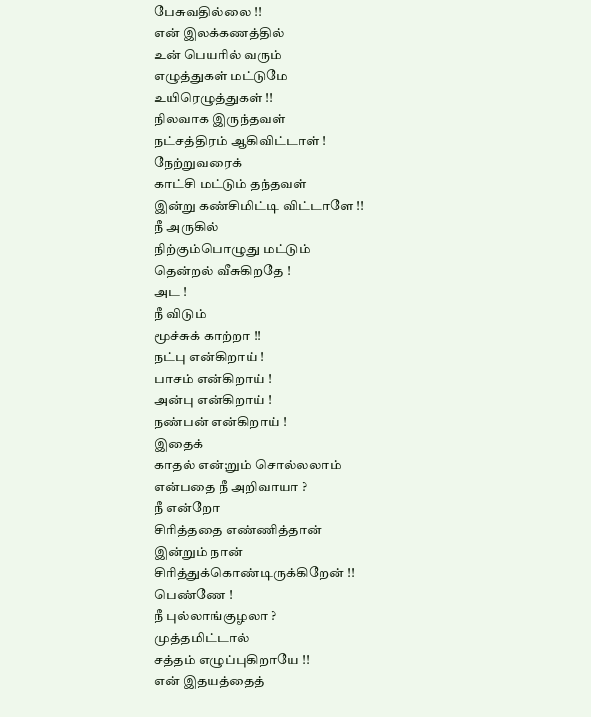பேசுவதில்லை !!
என் இலக்கணத்தில்
உன் பெயரில் வரும்
எழுத்துகள் மட்டுமே
உயிரெழுத்துகள் !!
நிலவாக இருந்தவள்
நட்சத்திரம் ஆகிவிட்டாள் !
நேற்றுவரைக்
காட்சி மட்டும் தந்தவள்
இன்று கண்சிமிட்டி விட்டாளே !!
நீ அருகில்
நிற்கும்பொழுது மட்டும்
தென்றல் வீசுகிறதே !
அட !
நீ விடும்
மூச்சுக் காற்றா !!
நட்பு என்கிறாய் !
பாசம் என்கிறாய் !
அன்பு என்கிறாய் !
நண்பன் என்கிறாய் !
இதைக்
காதல் என்;றும் சொல்லலாம்
என்பதை நீ அறிவாயா ?
நீ என்றோ
சிரித்ததை எண்ணித்தான்
இன்றும் நான்
சிரித்துக்கொண்டிருக்கிறேன் !!
பெண்ணே !
நீ புல்லாங்குழலா ?
முத்தமிட்டால்
சத்தம் எழுப்புகிறாயே !!
என் இதயத்தைத்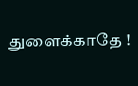துளைக்காதே !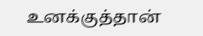உனக்குத்தான்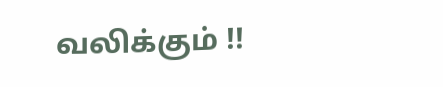வலிக்கும் !!